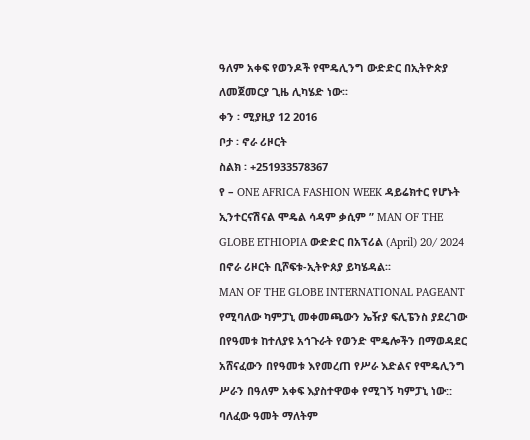ዓለም አቀፍ የወንዶች የሞዴሊንግ ውድድር በኢትዮጵያ ለመጀመርያ ጊዜ ሊካሄድ ነው፡፡
ቀን ፡ ሚያዚያ 12 2016
ቦታ ፡ ኖራ ሪዞርት
ስልክ ፡ +251933578367
የ – ONE AFRICA FASHION WEEK ዳይሬክተር የሆኑት ኢንተርናሽናል ሞዴል ሳዳም ቃሲም ” MAN OF THE GLOBE ETHIOPIA ውድድር በአፕሪል (April) 20/ 2024 በኖራ ሪዞርት ቢሾፍቱ-ኢትዮጰያ ይካሄዳል፡፡
MAN OF THE GLOBE INTERNATIONAL PAGEANT የሚባለው ካምፓኒ መቀመጫውን ኤዥያ ፍሊፔንስ ያደረገው በየዓመቱ ከተለያዩ አኅጉራት የወንድ ሞዴሎችን በማወዳደር አሸናፈውን በየዓመቱ እየመረጠ የሥራ እድልና የሞዴሊንግ ሥራን በዓለም አቀፍ እያስተዋወቀ የሚገኝ ካምፓኒ ነው::
ባለፈው ዓመት ማለትም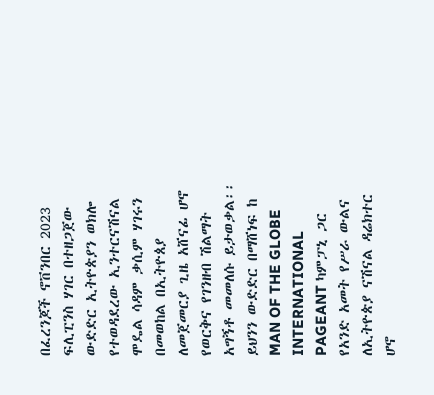በፈረንጆች ኖቨንበር 2023 ፍሊፒንስ ሃገር በተዘጋጀው ውድድር ኢትዮጵያን ወክሎ የተወዳደረው ኢንተርናሽናል ሞዴል ሳዳም ቃሲም ሃገሩን በመወከል በኢትዮጰያ ለመጀመርያ ጊዜ አሸናፊ ሆኖ የወርቅና የገንዘብ ሽልማት አግኝቶ መመለሱ ይታወቃል፡፡
ይህንን ውድድር በማሸነፍ ከ MAN OF THE GLOBE INTERNATIONAL PAGEANT ካምፓኒ ጋር የአንድ አመት የሥራ ውልና ለኢትዮጵያ ናሽናል ዳሬክተር ሆኖ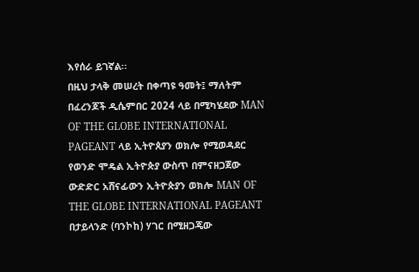እየሰራ ይገኛል፡፡
በዚህ ታላቅ መሠረት በቀጣዩ ዓመት፤ ማለትም በፈረንጆች ዲሴምበር 2024 ላይ በሚካሄደው MAN OF THE GLOBE INTERNATIONAL PAGEANT ላይ ኢትዮጰያን ወክሎ የሚወዳደር የወንድ ሞዴል ኢትዮጵያ ውስጥ በምናዘጋጀው ውድድር አሸናፊውን ኢትዮጵያን ወክሎ MAN OF THE GLOBE INTERNATIONAL PAGEANT በታይላንድ (ባንኮከ) ሃገር በሚዘጋጄው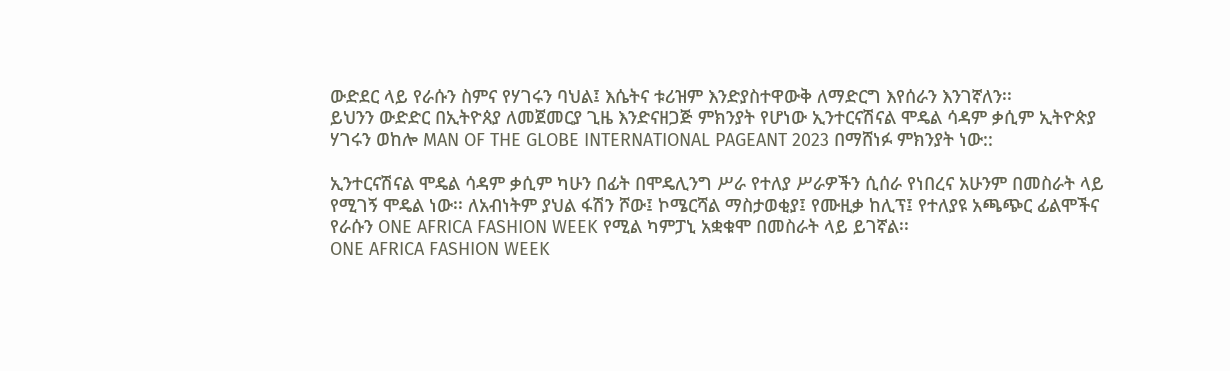ውድደር ላይ የራሱን ስምና የሃገሩን ባህል፤ እሴትና ቱሪዝም እንድያስተዋውቅ ለማድርግ እየሰራን እንገኛለን፡፡
ይህንን ውድድር በኢትዮጰያ ለመጀመርያ ጊዜ እንድናዘጋጅ ምክንያት የሆነው ኢንተርናሽናል ሞዴል ሳዳም ቃሲም ኢትዮጵያ ሃገሩን ወከሎ MAN OF THE GLOBE INTERNATIONAL PAGEANT 2023 በማሸነፉ ምክንያት ነው::

ኢንተርናሽናል ሞዴል ሳዳም ቃሲም ካሁን በፊት በሞዴሊንግ ሥራ የተለያ ሥራዎችን ሲሰራ የነበረና አሁንም በመስራት ላይ የሚገኝ ሞዴል ነው፡፡ ለአብነትም ያህል ፋሽን ሾው፤ ኮሜርሻል ማስታወቂያ፤ የሙዚቃ ከሊፕ፤ የተለያዩ አጫጭር ፊልሞችና የራሱን ONE AFRICA FASHION WEEK የሚል ካምፓኒ አቋቁሞ በመስራት ላይ ይገኛል፡፡
ONE AFRICA FASHION WEEK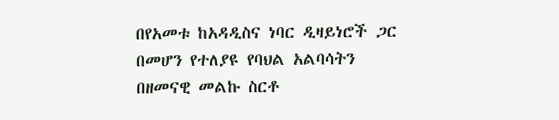በየአመቱ ከአዳዲስና ነባር ዲዛይነሮች ጋር በመሆን የተለያዩ የባህል አልባሳትን በዘመናዊ መልኩ ስርቶ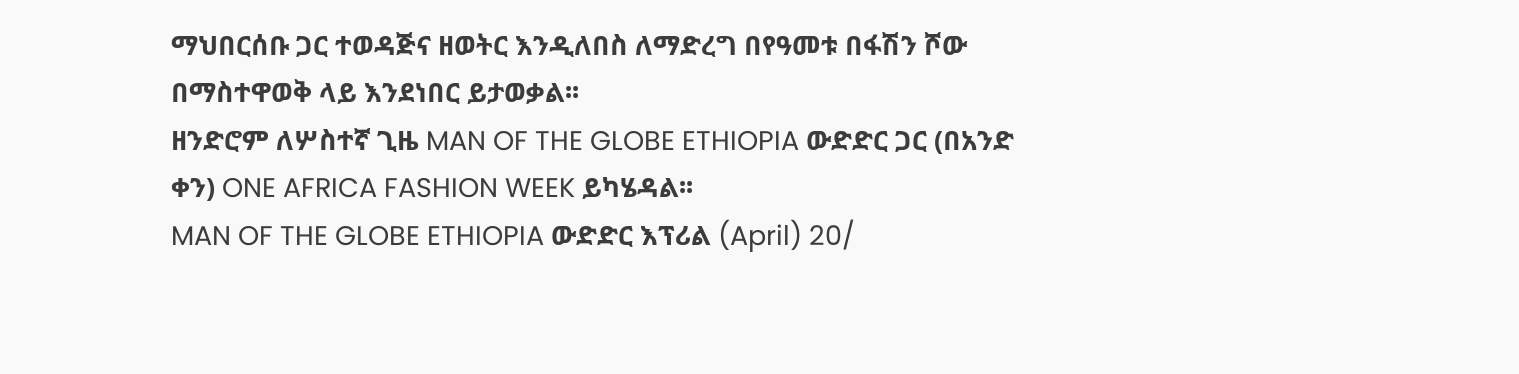ማህበርሰቡ ጋር ተወዳጅና ዘወትር እንዲለበስ ለማድረግ በየዓመቱ በፋሽን ሾው በማስተዋወቅ ላይ እንደነበር ይታወቃል፡፡
ዘንድሮም ለሦስተኛ ጊዜ MAN OF THE GLOBE ETHIOPIA ውድድር ጋር (በአንድ ቀን) ONE AFRICA FASHION WEEK ይካሄዳል፡፡
MAN OF THE GLOBE ETHIOPIA ውድድር እፕሪል (April) 20/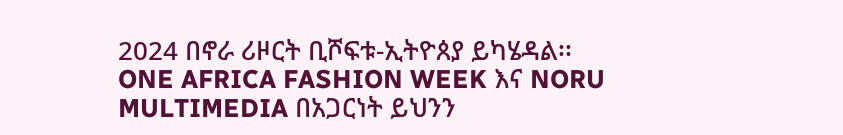2024 በኖራ ሪዞርት ቢሾፍቱ-ኢትዮጰያ ይካሄዳል፡፡
ONE AFRICA FASHION WEEK እና NORU MULTIMEDIA በአጋርነት ይህንን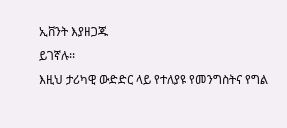ኢቨንት እያዘጋጁ
ይገኛሉ፡፡
እዚህ ታሪካዊ ውድድር ላይ የተለያዩ የመንግስትና የግል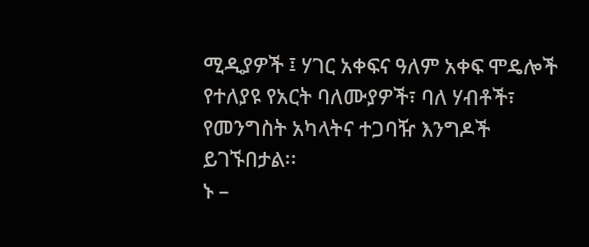ሚዲያዎች ፤ ሃገር አቀፍና ዓለም አቀፍ ሞዴሎች የተለያዩ የአርት ባለሙያዎች፣ ባለ ሃብቶች፣ የመንግስት አካላትና ተጋባዥ እንግዶች ይገኙበታል፡፡
ኑ –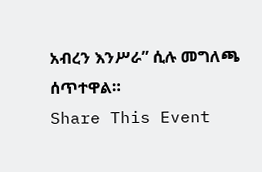አብረን እንሥራ” ሲሉ መግለጫ ሰጥተዋል።
Share This Event